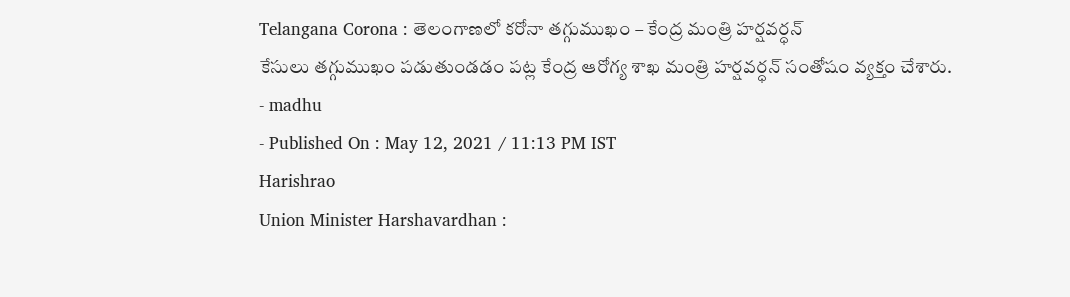Telangana Corona : తెలంగాణలో కరోనా తగ్గుముఖం – కేంద్ర మంత్రి హర్షవర్ధన్
కేసులు తగ్గుముఖం పడుతుండడం పట్ల కేంద్ర ఆరోగ్య శాఖ మంత్రి హర్షవర్ధన్ సంతోషం వ్యక్తం చేశారు.
- madhu
- Published On : May 12, 2021 / 11:13 PM IST
Harishrao
Union Minister Harshavardhan :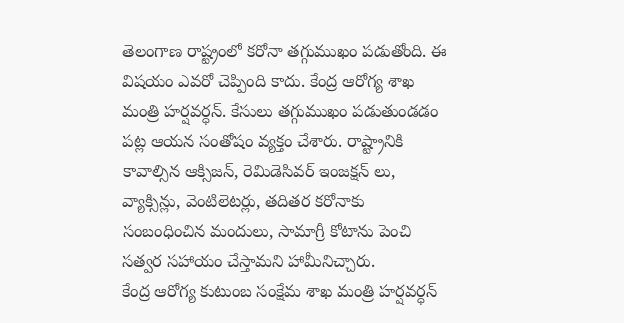తెలంగాణ రాష్ట్రంలో కరోనా తగ్గుముఖం పడుతోంది. ఈ విషయం ఎవరో చెప్పింది కాదు. కేంద్ర ఆరోగ్య శాఖ మంత్రి హర్షవర్ధన్. కేసులు తగ్గుముఖం పడుతుండడం పట్ల ఆయన సంతోషం వ్యక్తం చేశారు. రాష్ట్రానికి కావాల్సిన ఆక్సిజన్, రెమిడెసివర్ ఇంజక్షన్ లు, వ్యాక్సిన్లు, వెంటిలెటర్లు, తదితర కరోనాకు సంబంధించిన మందులు, సామాగ్రీ కోటాను పెంచి సత్వర సహాయం చేస్తామని హామీనిచ్చారు.
కేంద్ర ఆరోగ్య కుటుంబ సంక్షేమ శాఖ మంత్రి హర్షవర్ధన్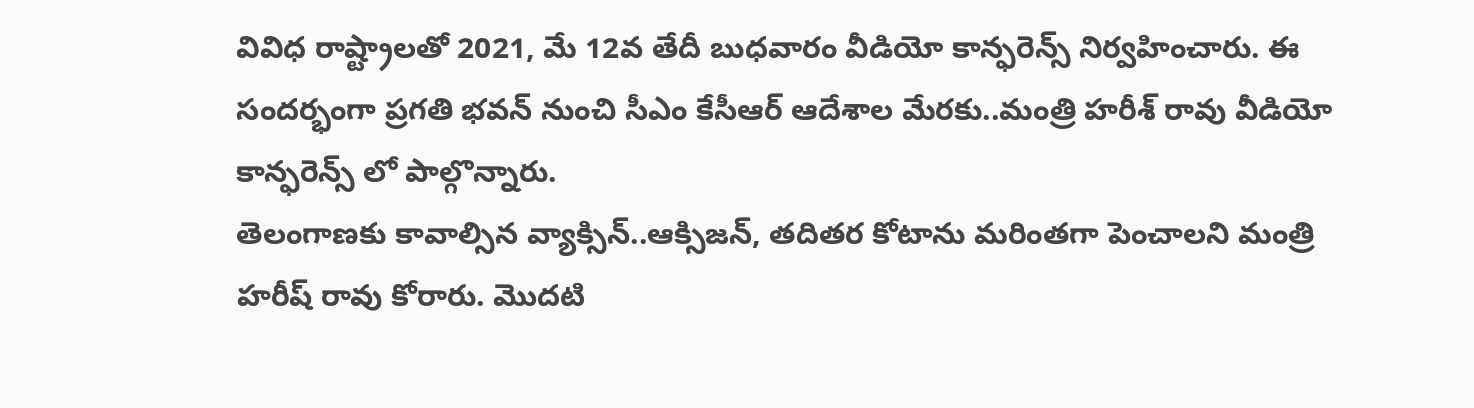వివిధ రాష్ట్రాలతో 2021, మే 12వ తేదీ బుధవారం వీడియో కాన్ఫరెన్స్ నిర్వహించారు. ఈ సందర్భంగా ప్రగతి భవన్ నుంచి సీఎం కేసీఆర్ ఆదేశాల మేరకు..మంత్రి హరీశ్ రావు వీడియో కాన్ఫరెన్స్ లో పాల్గొన్నారు.
తెలంగాణకు కావాల్సిన వ్యాక్సిన్..ఆక్సిజన్, తదితర కోటాను మరింతగా పెంచాలని మంత్రి హరీష్ రావు కోరారు. మొదటి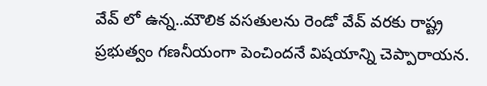వేవ్ లో ఉన్న..మౌలిక వసతులను రెండో వేవ్ వరకు రాష్ట్ర ప్రభుత్వం గణనీయంగా పెంచిందనే విషయాన్ని చెప్పారాయన.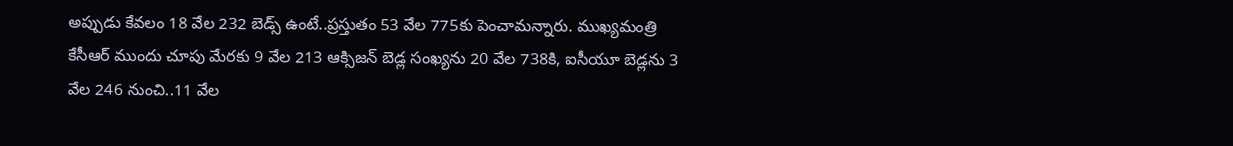అప్పుడు కేవలం 18 వేల 232 బెడ్స్ ఉంటే..ప్రస్తుతం 53 వేల 775కు పెంచామన్నారు. ముఖ్యమంత్రి కేసీఆర్ ముందు చూపు మేరకు 9 వేల 213 ఆక్సిజన్ బెడ్ల సంఖ్యను 20 వేల 738కి, ఐసీయూ బెడ్లను 3 వేల 246 నుంచి..11 వేల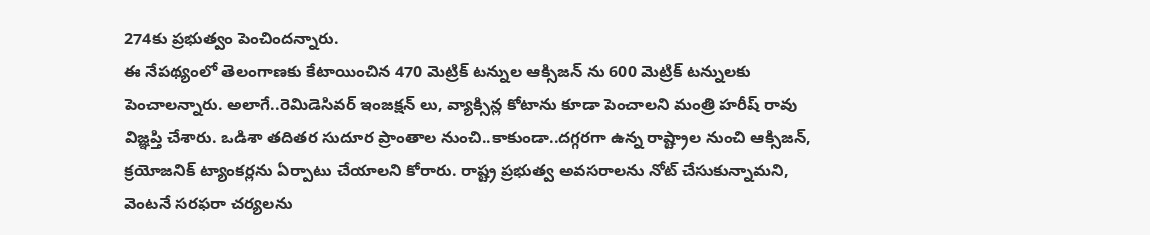274కు ప్రభుత్వం పెంచిందన్నారు.
ఈ నేపథ్యంలో తెలంగాణకు కేటాయించిన 470 మెట్రిక్ టన్నుల ఆక్సిజన్ ను 600 మెట్రిక్ టన్నులకు పెంచాలన్నారు. అలాగే..రెమిడెసివర్ ఇంజక్షన్ లు, వ్యాక్సిన్ల కోటాను కూడా పెంచాలని మంత్రి హరీష్ రావు విజ్ఞప్తి చేశారు. ఒడిశా తదితర సుదూర ప్రాంతాల నుంచి..కాకుండా..దగ్గరగా ఉన్న రాష్ట్రాల నుంచి ఆక్సిజన్, క్రయోజనిక్ ట్యాంకర్లను ఏర్పాటు చేయాలని కోరారు. రాష్ట్ర ప్రభుత్వ అవసరాలను నోట్ చేసుకున్నామని, వెంటనే సరఫరా చర్యలను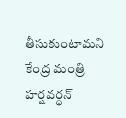తీసుకుంటామని కేంద్ర మంత్రి హర్షవర్ధన్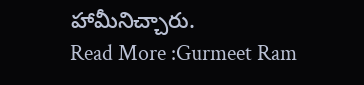హామీనిచ్చారు.
Read More :Gurmeet Ram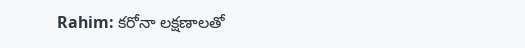Rahim: కరోనా లక్షణాలతో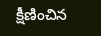క్షీణించిన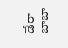డేరా బాబా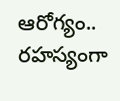ఆరోగ్యం.. రహస్యంగా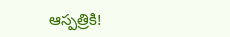ఆస్పత్రికి!